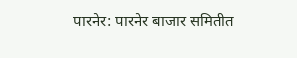पारनेर: पारनेर बाजार समितीत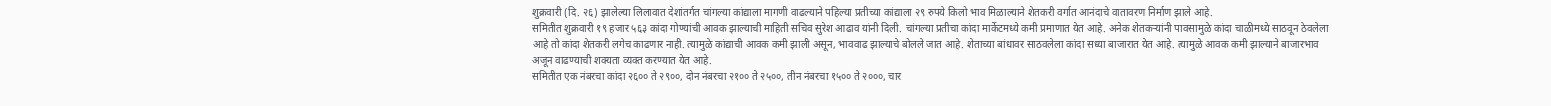शुक्रवारी (दि. २६) झालेल्या लिलावात देशांतर्गत चांगल्या कांद्याला मागणी वाढल्याने पहिल्या प्रतीच्या कांद्याला २९ रुपये किलो भाव मिळाल्याने शेतकरी वर्गात आनंदाचे वातावरण निर्माण झाले आहे.
समितीत शुक्रवारी १९ हजार ५६३ कांदा गोण्यांची आवक झाल्याची माहिती सचिव सुरेश आढाव यांनी दिली. चांगल्या प्रतीचा कांदा मार्केटमध्ये कमी प्रमाणात येत आहे. अनेक शेतकऱ्यांनी पावसामुळे कांदा चाळीमध्ये साठवून ठेवलेला आहे तो कांदा शेतकरी लगेच काढणार नाही. त्यामुळे कांद्याची आवक कमी झाली असून, भाववाढ झाल्याचे बोलले जात आहे. शेताच्या बांधावर साठवलेला कांदा सध्या बाजारात येत आहे. त्यामुळे आवक कमी झाल्याने बाजारभाव अजून वाढण्याची शक्यता व्यक्त करण्यात येत आहे.
समितीत एक नंबरचा कांदा २६०० ते २९००, दोन नंबरचा २१०० ते २५००, तीन नंबरचा १५०० ते २०००, चार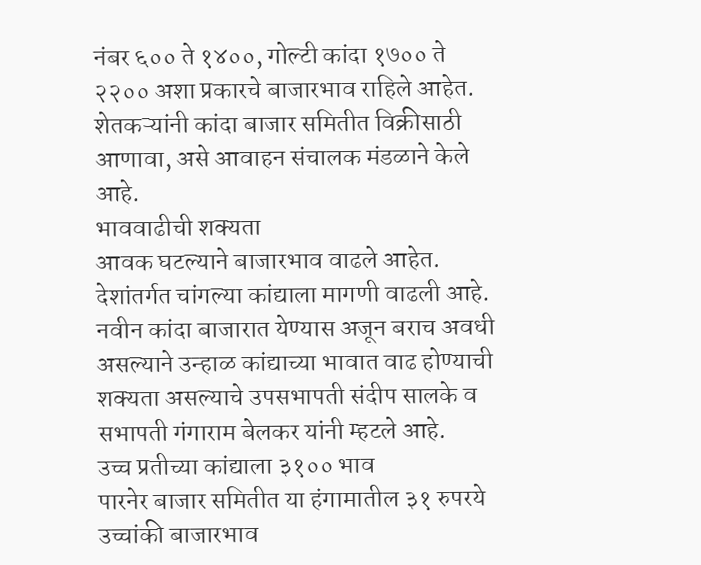नंबर ६०० ते १४००, गोल्टी कांदा १७०० ते २२०० अशा प्रकारचे बाजारभाव राहिले आहेत. शेतकऱ्यांनी कांदा बाजार समितीत विक्रीसाठी आणावा, असे आवाहन संचालक मंडळाने केले आहे.
भाववाढीची शक्यता
आवक घटल्याने बाजारभाव वाढले आहेत. देशांतर्गत चांगल्या कांद्याला मागणी वाढली आहे. नवीन कांदा बाजारात येण्यास अजून बराच अवधी असल्याने उन्हाळ कांद्याच्या भावात वाढ होण्याची शक्यता असल्याचे उपसभापती संदीप सालके व सभापती गंगाराम बेलकर यांनी म्हटले आहे.
उच्च प्रतीच्या कांद्याला ३१०० भाव
पारनेर बाजार समितीत या हंगामातील ३१ रुपरये उच्चांकी बाजारभाव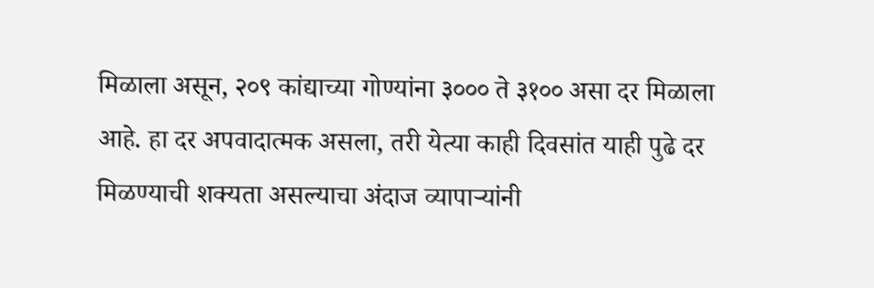मिळाला असून, २०९ कांद्याच्या गोण्यांना ३००० ते ३१०० असा दर मिळाला आहे. हा दर अपवादात्मक असला, तरी येत्या काही दिवसांत याही पुढे दर मिळण्याची शक्यता असल्याचा अंदाज व्यापाऱ्यांनी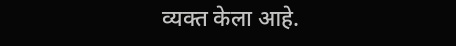व्यक्त केला आहे.